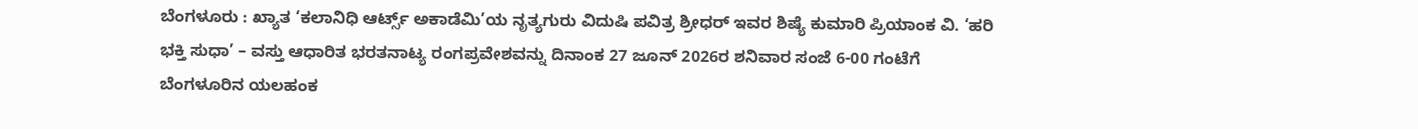ಬೆಂಗಳೂರು : ಖ್ಯಾತ ‘ಕಲಾನಿಧಿ ಆರ್ಟ್ಸ್ ಅಕಾಡೆಮಿ’ಯ ನೃತ್ಯಗುರು ವಿದುಷಿ ಪವಿತ್ರ ಶ್ರೀಧರ್ ಇವರ ಶಿಷ್ಯೆ ಕುಮಾರಿ ಪ್ರಿಯಾಂಕ ವಿ. ‘ಹರಿ ಭಕ್ತಿ ಸುಧಾ’ – ವಸ್ತು ಆಧಾರಿತ ಭರತನಾಟ್ಯ ರಂಗಪ್ರವೇಶವನ್ನು ದಿನಾಂಕ 27 ಜೂನ್ 2026ರ ಶನಿವಾರ ಸಂಜೆ 6-00 ಗಂಟೆಗೆ ಬೆಂಗಳೂರಿನ ಯಲಹಂಕ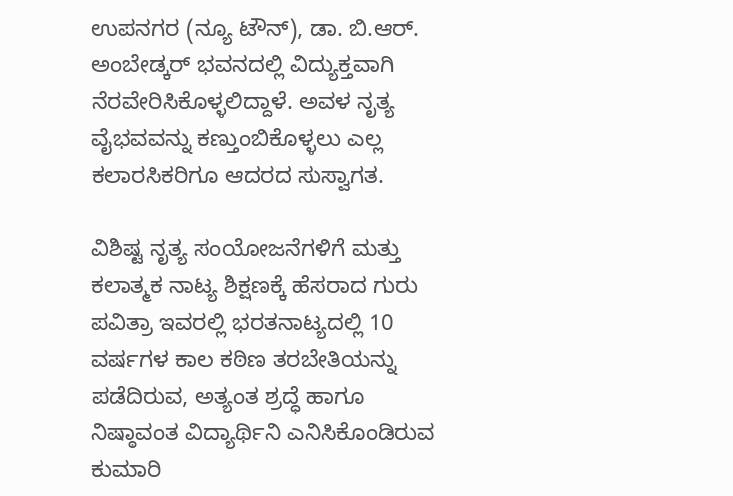ಉಪನಗರ (ನ್ಯೂ ಟೌನ್), ಡಾ. ಬಿ.ಆರ್. ಅಂಬೇಡ್ಕರ್ ಭವನದಲ್ಲಿ ವಿದ್ಯುಕ್ತವಾಗಿ ನೆರವೇರಿಸಿಕೊಳ್ಳಲಿದ್ದಾಳೆ. ಅವಳ ನೃತ್ಯ ವೈಭವವನ್ನು ಕಣ್ತುಂಬಿಕೊಳ್ಳಲು ಎಲ್ಲ ಕಲಾರಸಿಕರಿಗೂ ಆದರದ ಸುಸ್ವಾಗತ.

ವಿಶಿಷ್ಟ ನೃತ್ಯ ಸಂಯೋಜನೆಗಳಿಗೆ ಮತ್ತು ಕಲಾತ್ಮಕ ನಾಟ್ಯ ಶಿಕ್ಷಣಕ್ಕೆ ಹೆಸರಾದ ಗುರು ಪವಿತ್ರಾ ಇವರಲ್ಲಿ ಭರತನಾಟ್ಯದಲ್ಲಿ 10 ವರ್ಷಗಳ ಕಾಲ ಕಠಿಣ ತರಬೇತಿಯನ್ನು ಪಡೆದಿರುವ, ಅತ್ಯಂತ ಶ್ರದ್ಧೆ ಹಾಗೂ ನಿಷ್ಠಾವಂತ ವಿದ್ಯಾರ್ಥಿನಿ ಎನಿಸಿಕೊಂಡಿರುವ ಕುಮಾರಿ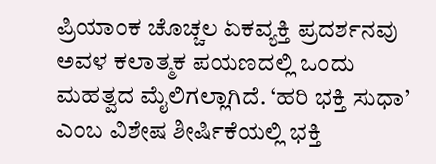ಪ್ರಿಯಾಂಕ ಚೊಚ್ಚಲ ಏಕವ್ಯಕ್ತಿ ಪ್ರದರ್ಶನವು ಅವಳ ಕಲಾತ್ಮಕ ಪಯಣದಲ್ಲಿ ಒಂದು ಮಹತ್ವದ ಮೈಲಿಗಲ್ಲಾಗಿದೆ. ‘ಹರಿ ಭಕ್ತಿ ಸುಧಾ’ ಎಂಬ ವಿಶೇಷ ಶೀರ್ಷಿಕೆಯಲ್ಲಿ ಭಕ್ತಿ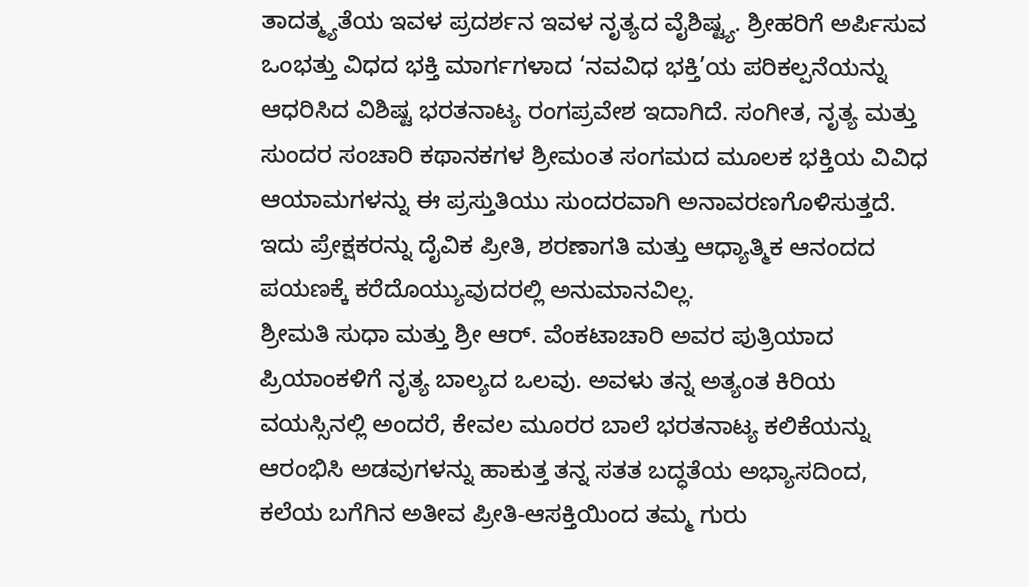ತಾದತ್ಮ್ಯತೆಯ ಇವಳ ಪ್ರದರ್ಶನ ಇವಳ ನೃತ್ಯದ ವೈಶಿಷ್ಟ್ಯ. ಶ್ರೀಹರಿಗೆ ಅರ್ಪಿಸುವ ಒಂಭತ್ತು ವಿಧದ ಭಕ್ತಿ ಮಾರ್ಗಗಳಾದ ‘ನವವಿಧ ಭಕ್ತಿ’ಯ ಪರಿಕಲ್ಪನೆಯನ್ನು ಆಧರಿಸಿದ ವಿಶಿಷ್ಟ ಭರತನಾಟ್ಯ ರಂಗಪ್ರವೇಶ ಇದಾಗಿದೆ. ಸಂಗೀತ, ನೃತ್ಯ ಮತ್ತು ಸುಂದರ ಸಂಚಾರಿ ಕಥಾನಕಗಳ ಶ್ರೀಮಂತ ಸಂಗಮದ ಮೂಲಕ ಭಕ್ತಿಯ ವಿವಿಧ ಆಯಾಮಗಳನ್ನು ಈ ಪ್ರಸ್ತುತಿಯು ಸುಂದರವಾಗಿ ಅನಾವರಣಗೊಳಿಸುತ್ತದೆ. ಇದು ಪ್ರೇಕ್ಷಕರನ್ನು ದೈವಿಕ ಪ್ರೀತಿ, ಶರಣಾಗತಿ ಮತ್ತು ಆಧ್ಯಾತ್ಮಿಕ ಆನಂದದ ಪಯಣಕ್ಕೆ ಕರೆದೊಯ್ಯುವುದರಲ್ಲಿ ಅನುಮಾನವಿಲ್ಲ.
ಶ್ರೀಮತಿ ಸುಧಾ ಮತ್ತು ಶ್ರೀ ಆರ್. ವೆಂಕಟಾಚಾರಿ ಅವರ ಪುತ್ರಿಯಾದ ಪ್ರಿಯಾಂಕಳಿಗೆ ನೃತ್ಯ ಬಾಲ್ಯದ ಒಲವು. ಅವಳು ತನ್ನ ಅತ್ಯಂತ ಕಿರಿಯ ವಯಸ್ಸಿನಲ್ಲಿ ಅಂದರೆ, ಕೇವಲ ಮೂರರ ಬಾಲೆ ಭರತನಾಟ್ಯ ಕಲಿಕೆಯನ್ನು ಆರಂಭಿಸಿ ಅಡವುಗಳನ್ನು ಹಾಕುತ್ತ ತನ್ನ ಸತತ ಬದ್ಧತೆಯ ಅಭ್ಯಾಸದಿಂದ, ಕಲೆಯ ಬಗೆಗಿನ ಅತೀವ ಪ್ರೀತಿ-ಆಸಕ್ತಿಯಿಂದ ತಮ್ಮ ಗುರು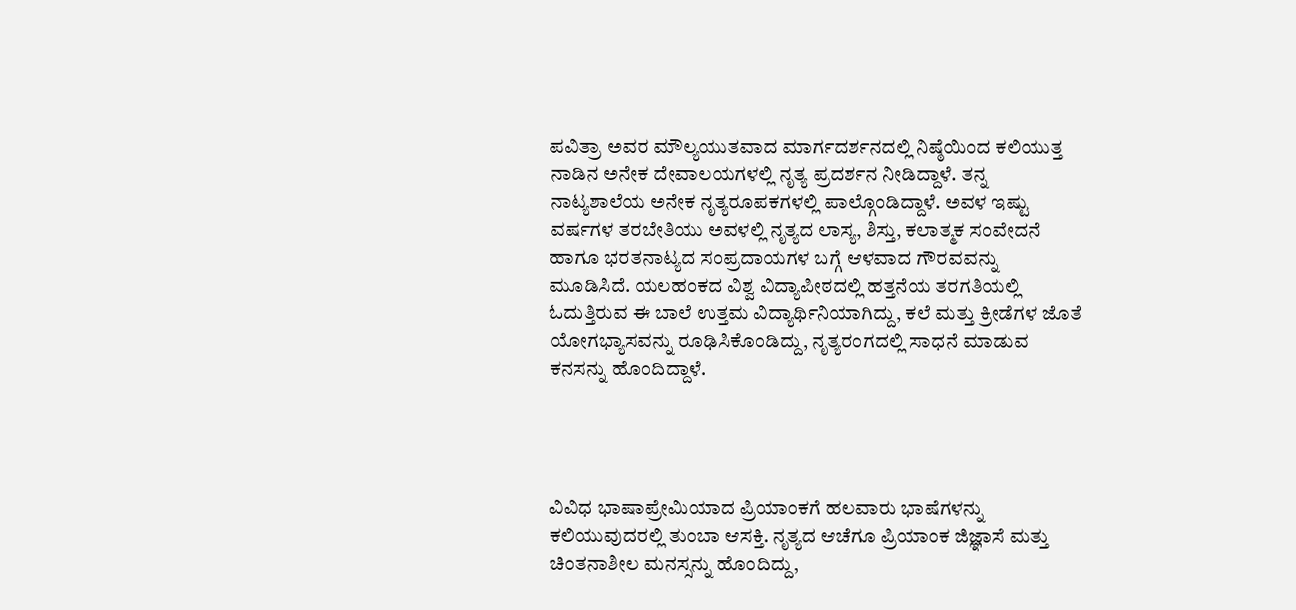ಪವಿತ್ರಾ ಅವರ ಮೌಲ್ಯಯುತವಾದ ಮಾರ್ಗದರ್ಶನದಲ್ಲಿ ನಿಷ್ಠೆಯಿಂದ ಕಲಿಯುತ್ತ ನಾಡಿನ ಅನೇಕ ದೇವಾಲಯಗಳಲ್ಲಿ ನೃತ್ಯ ಪ್ರದರ್ಶನ ನೀಡಿದ್ದಾಳೆ. ತನ್ನ ನಾಟ್ಯಶಾಲೆಯ ಅನೇಕ ನೃತ್ಯರೂಪಕಗಳಲ್ಲಿ ಪಾಲ್ಗೊಂಡಿದ್ದಾಳೆ. ಅವಳ ಇಷ್ಟು ವರ್ಷಗಳ ತರಬೇತಿಯು ಅವಳಲ್ಲಿ ನೃತ್ಯದ ಲಾಸ್ಯ, ಶಿಸ್ತು, ಕಲಾತ್ಮಕ ಸಂವೇದನೆ ಹಾಗೂ ಭರತನಾಟ್ಯದ ಸಂಪ್ರದಾಯಗಳ ಬಗ್ಗೆ ಆಳವಾದ ಗೌರವವನ್ನು ಮೂಡಿಸಿದೆ. ಯಲಹಂಕದ ವಿಶ್ವ ವಿದ್ಯಾಪೀಠದಲ್ಲಿ ಹತ್ತನೆಯ ತರಗತಿಯಲ್ಲಿ ಓದುತ್ತಿರುವ ಈ ಬಾಲೆ ಉತ್ತಮ ವಿದ್ಯಾರ್ಥಿನಿಯಾಗಿದ್ದು, ಕಲೆ ಮತ್ತು ಕ್ರೀಡೆಗಳ ಜೊತೆ ಯೋಗಭ್ಯಾಸವನ್ನು ರೂಢಿಸಿಕೊಂಡಿದ್ದು, ನೃತ್ಯರಂಗದಲ್ಲಿ ಸಾಧನೆ ಮಾಡುವ ಕನಸನ್ನು ಹೊಂದಿದ್ದಾಳೆ.




ವಿವಿಧ ಭಾಷಾಪ್ರೇಮಿಯಾದ ಪ್ರಿಯಾಂಕಗೆ ಹಲವಾರು ಭಾಷೆಗಳನ್ನು ಕಲಿಯುವುದರಲ್ಲಿ ತುಂಬಾ ಆಸಕ್ತಿ. ನೃತ್ಯದ ಆಚೆಗೂ ಪ್ರಿಯಾಂಕ ಜಿಜ್ಞಾಸೆ ಮತ್ತು ಚಿಂತನಾಶೀಲ ಮನಸ್ಸನ್ನು ಹೊಂದಿದ್ದು,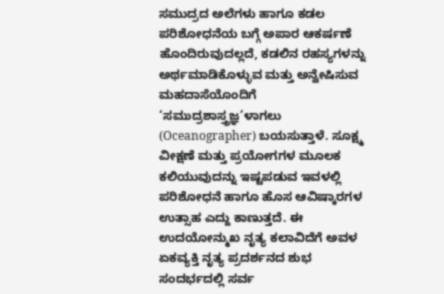ಸಮುದ್ರದ ಅಲೆಗಳು ಹಾಗೂ ಕಡಲ ಪರಿಶೋಧನೆಯ ಬಗ್ಗೆ ಅಪಾರ ಆಕರ್ಷಣೆ ಹೊಂದಿರುವುದಲ್ಲದೆ, ಕಡಲಿನ ರಹಸ್ಯಗಳನ್ನು ಅರ್ಥಮಾಡಿಕೊಳ್ಳುವ ಮತ್ತು ಅನ್ವೇಷಿಸುವ ಮಹದಾಸೆಯೊಂದಿಗೆ ‘ಸಮುದ್ರಶಾಸ್ತ್ರಜ್ಞ’ಳಾಗಲು (Oceanographer) ಬಯಸುತ್ತಾಳೆ. ಸೂಕ್ಷ್ಮ ವೀಕ್ಷಣೆ ಮತ್ತು ಪ್ರಯೋಗಗಳ ಮೂಲಕ ಕಲಿಯುವುದನ್ನು ಇಷ್ಟಪಡುವ ಇವಳಲ್ಲಿ ಪರಿಶೋಧನೆ ಹಾಗೂ ಹೊಸ ಆವಿಷ್ಕಾರಗಳ ಉತ್ಸಾಹ ಎದ್ದು ಕಾಣುತ್ತದೆ. ಈ ಉದಯೋನ್ಮುಖ ನೃತ್ಯ ಕಲಾವಿದೆಗೆ ಅವಳ ಏಕವ್ಯಕ್ತಿ ನೃತ್ಯ ಪ್ರದರ್ಶನದ ಶುಭ ಸಂದರ್ಭದಲ್ಲಿ ಸರ್ವ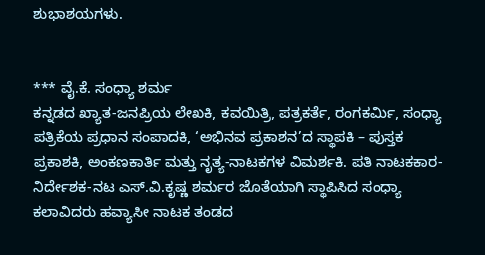ಶುಭಾಶಯಗಳು.


*** ವೈ.ಕೆ. ಸಂಧ್ಯಾ ಶರ್ಮ
ಕನ್ನಡದ ಖ್ಯಾತ-ಜನಪ್ರಿಯ ಲೇಖಕಿ, ಕವಯಿತ್ರಿ, ಪತ್ರಕರ್ತೆ, ರಂಗಕರ್ಮಿ, ಸಂಧ್ಯಾ ಪತ್ರಿಕೆಯ ಪ್ರಧಾನ ಸಂಪಾದಕಿ, ‘ಅಭಿನವ ಪ್ರಕಾಶನ’ದ ಸ್ಥಾಪಕಿ – ಪುಸ್ತಕ ಪ್ರಕಾಶಕಿ, ಅಂಕಣಕಾರ್ತಿ ಮತ್ತು ನೃತ್ಯ-ನಾಟಕಗಳ ವಿಮರ್ಶಕಿ. ಪತಿ ನಾಟಕಕಾರ-ನಿರ್ದೇಶಕ-ನಟ ಎಸ್.ವಿ.ಕೃಷ್ಣ ಶರ್ಮರ ಜೊತೆಯಾಗಿ ಸ್ಥಾಪಿಸಿದ ಸಂಧ್ಯಾ ಕಲಾವಿದರು ಹವ್ಯಾಸೀ ನಾಟಕ ತಂಡದ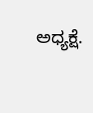ಅಧ್ಯಕ್ಷೆ.